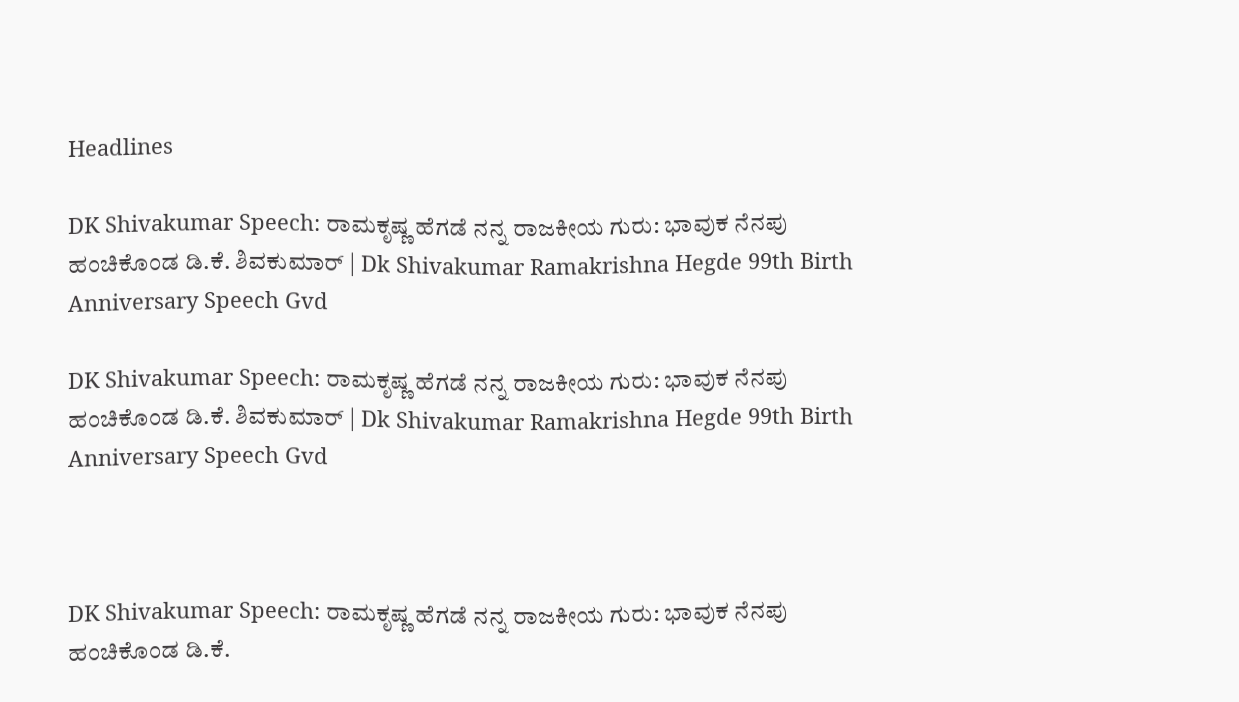Headlines

DK Shivakumar Speech: ರಾಮಕೃಷ್ಣ ಹೆಗಡೆ ನನ್ನ ರಾಜಕೀಯ ಗುರು: ಭಾವುಕ ನೆನಪು ಹಂಚಿಕೊಂಡ ಡಿ.ಕೆ. ಶಿವಕುಮಾರ್ | Dk Shivakumar Ramakrishna Hegde 99th Birth Anniversary Speech Gvd

DK Shivakumar Speech: ರಾಮಕೃಷ್ಣ ಹೆಗಡೆ ನನ್ನ ರಾಜಕೀಯ ಗುರು: ಭಾವುಕ ನೆನಪು ಹಂಚಿಕೊಂಡ ಡಿ.ಕೆ. ಶಿವಕುಮಾರ್ | Dk Shivakumar Ramakrishna Hegde 99th Birth Anniversary Speech Gvd



DK Shivakumar Speech: ರಾಮಕೃಷ್ಣ ಹೆಗಡೆ ನನ್ನ ರಾಜಕೀಯ ಗುರು: ಭಾವುಕ ನೆನಪು ಹಂಚಿಕೊಂಡ ಡಿ.ಕೆ.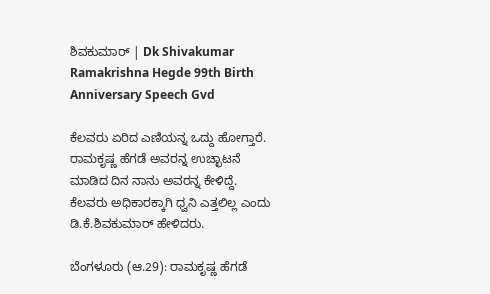ಶಿವಕುಮಾರ್ | Dk Shivakumar Ramakrishna Hegde 99th Birth Anniversary Speech Gvd

ಕೆಲವರು ಏರಿದ ಎಣಿಯನ್ನ ಒದ್ದು ಹೋಗ್ತಾರೆ. ರಾಮಕೃಷ್ಣ ಹೆಗಡೆ ಅವರನ್ನ ಉಚ್ಛಾಟನೆ ಮಾಡಿದ ದಿನ ನಾನು ಅವರನ್ನ ಕೇಳಿದ್ದೆ. ಕೆಲವರು ಅಧಿಕಾರಕ್ಕಾಗಿ ಧ್ವನಿ ಎತ್ತಲಿಲ್ಲ ಎಂದು ಡಿ.ಕೆ.ಶಿವಕುಮಾರ್ ಹೇಳಿದರು.

ಬೆಂಗಳೂರು (ಆ.29): ರಾಮಕೃಷ್ಣ ಹೆಗಡೆ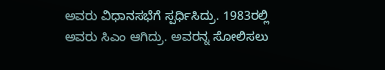ಅವರು ವಿಧಾನಸಭೆಗೆ ಸ್ಪರ್ಧಿಸಿದ್ರು. 1983ರಲ್ಲಿ ಅವರು ಸಿಎಂ ಆಗಿದ್ರು. ಅವರನ್ನ ಸೋಲಿಸಲು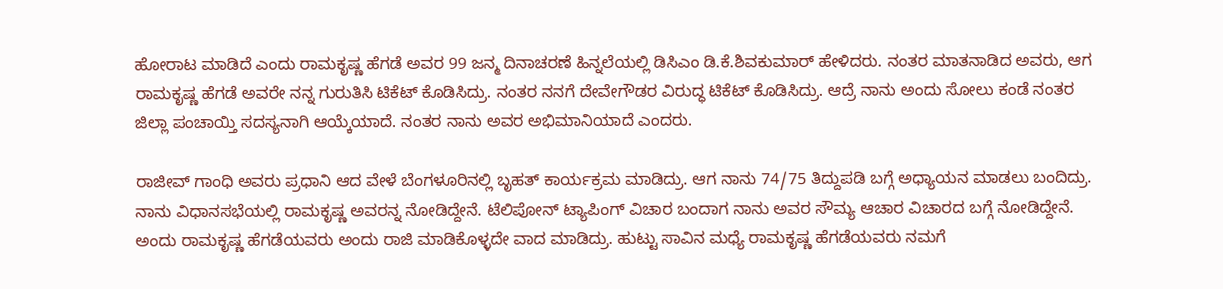ಹೋರಾಟ ಮಾಡಿದೆ ಎಂದು ರಾಮಕೃಷ್ಣ ಹೆಗಡೆ ಅವರ 99 ಜನ್ಮ ದಿನಾಚರಣೆ ಹಿನ್ನಲೆಯಲ್ಲಿ ಡಿಸಿಎಂ ಡಿ.ಕೆ.ಶಿವಕುಮಾರ್ ಹೇಳಿದರು. ನಂತರ ಮಾತನಾಡಿದ ಅವರು, ಆಗ ರಾಮಕೃಷ್ಣ ಹೆಗಡೆ ಅವರೇ ನನ್ನ ಗುರುತಿಸಿ ಟಿಕೆಟ್ ಕೊಡಿಸಿದ್ರು. ನಂತರ ನನಗೆ ದೇವೇಗೌಡರ ವಿರುದ್ಧ ಟಿಕೆಟ್ ಕೊಡಿಸಿದ್ರು. ಆದ್ರೆ ನಾನು ಅಂದು ಸೋಲು ಕಂಡೆ ನಂತರ‌ ಜಿಲ್ಲಾ ಪಂಚಾಯ್ತಿ ಸದಸ್ಯನಾಗಿ ಆಯ್ಕೆಯಾದೆ. ನಂತರ ನಾನು ಅವರ ಅಭಿಮಾನಿಯಾದೆ ಎಂದರು.

ರಾಜೀವ್ ಗಾಂಧಿ ಅವರು ಪ್ರಧಾನಿ ಆದ ವೇಳೆ ಬೆಂಗಳೂರಿನಲ್ಲಿ ಬೃಹತ್ ಕಾರ್ಯಕ್ರಮ‌ ಮಾಡಿದ್ರು. ಆಗ ನಾನು 74/75 ತಿದ್ದುಪಡಿ ಬಗ್ಗೆ ಅಧ್ಯಾಯನ ಮಾಡಲು ಬಂದಿದ್ರು. ನಾನು ವಿಧಾನಸಭೆಯಲ್ಲಿ ರಾಮಕೃಷ್ಣ ಅವರನ್ನ ನೋಡಿದ್ದೇನೆ. ಟೆಲಿಪೋನ್ ಟ್ಯಾಪಿಂಗ್ ವಿಚಾರ ಬಂದಾಗ ನಾನು ಅವರ ಸೌಮ್ಯ ಆಚಾರ ವಿಚಾರದ ಬಗ್ಗೆ ನೋಡಿದ್ದೇನೆ. ಅಂದು ರಾಮಕೃಷ್ಣ ಹೆಗಡೆಯವರು ಅಂದು ರಾಜಿ ಮಾಡಿಕೊಳ್ಳದೇ ವಾದ ಮಾಡಿದ್ರು. ಹುಟ್ಟು ಸಾವಿನ‌ ಮಧ್ಯೆ ರಾಮಕೃಷ್ಣ ಹೆಗಡೆಯವರು ನಮಗೆ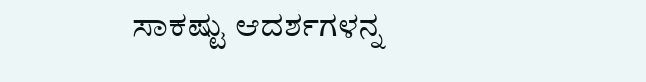ಸಾಕಷ್ಟು ಆದರ್ಶಗಳನ್ನ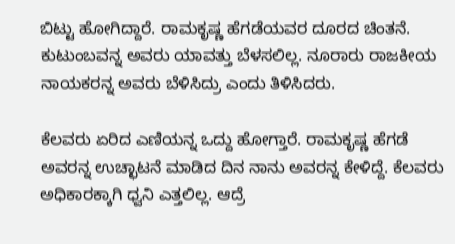ಬಿಟ್ಟು ಹೋಗಿದ್ದಾರೆ. ರಾಮಕೃಷ್ಣ ಹೆಗಡೆಯವರ ದೂರದ ಚಿಂತನೆ. ಕುಟುಂಬವನ್ನ ಅವರು ಯಾವತ್ತು ಬೆಳಸಲಿಲ್ಲ. ನೂರಾರು ರಾಜಕೀಯ ನಾಯಕರನ್ನ ಅವರು ಬೆಳಿಸಿದ್ರು ಎಂದು ತಿಳಿಸಿದರು.

ಕೆಲವರು ಏರಿದ ಎಣಿಯನ್ನ ಒದ್ದು ಹೋಗ್ತಾರೆ. ರಾಮಕೃಷ್ಣ ಹೆಗಡೆ ಅವರನ್ನ ಉಚ್ಛಾಟನೆ ಮಾಡಿದ ದಿನ ನಾನು ಅವರನ್ನ ಕೇಳಿದ್ದೆ. ಕೆಲವರು ಅಧಿಕಾರಕ್ಕಾಗಿ ಧ್ವನಿ ಎತ್ತಲಿಲ್ಲ‌. ಆದ್ರೆ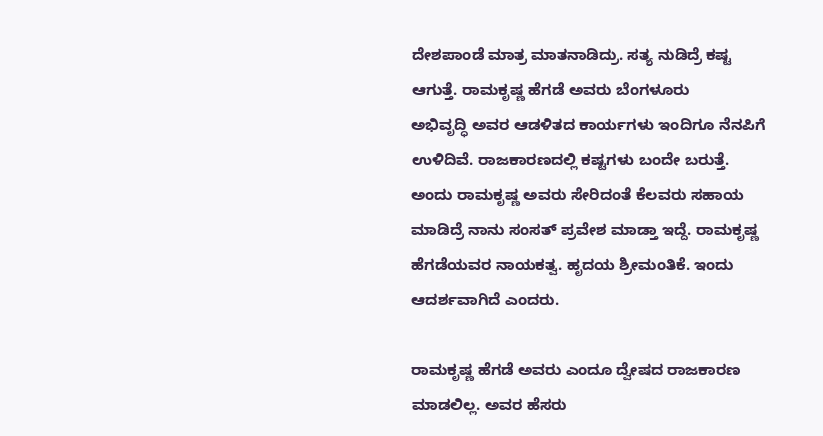ದೇಶಪಾಂಡೆ ಮಾತ್ರ ಮಾತನಾಡಿದ್ರು. ಸತ್ಯ‌ ನುಡಿದ್ರೆ ಕಷ್ಟ ಆಗುತ್ತೆ. ರಾಮಕೃಷ್ಣ ಹೆಗಡೆ ಅವರು ಬೆಂಗಳೂರು ಅಭಿವೃದ್ಧಿ ‌ಅವರ ಆಡಳಿತದ ಕಾರ್ಯಗಳು ಇಂದಿಗೂ ನೆನಪಿಗೆ ಉಳಿದಿವೆ. ರಾಜಕಾರಣದಲ್ಲಿ‌ ಕಷ್ಟಗಳು ಬಂದೇ ಬರುತ್ತೆ. ಅಂದು ರಾಮಕೃಷ್ಣ ಅವರು ಸೇರಿದಂತೆ ಕೆಲವರು ಸಹಾಯ ಮಾಡಿದ್ರೆ ನಾನು ಸಂಸತ್ ಪ್ರವೇಶ ಮಾಡ್ತಾ ಇದ್ದೆ. ರಾಮಕೃಷ್ಣ ಹೆಗಡೆಯವರ ನಾಯಕತ್ವ. ಹೃದಯ ಶ್ರೀಮಂತಿಕೆ. ಇಂದು ಆದರ್ಶವಾಗಿದೆ ಎಂದರು.

ರಾಮಕೃಷ್ಣ ಹೆಗಡೆ ಅವರು ಎಂದೂ ದ್ವೇಷದ ರಾಜಕಾರಣ ಮಾಡಲಿಲ್ಲ. ಅವರ ಹೆಸರು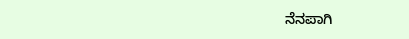ನೆನಪಾಗಿ‌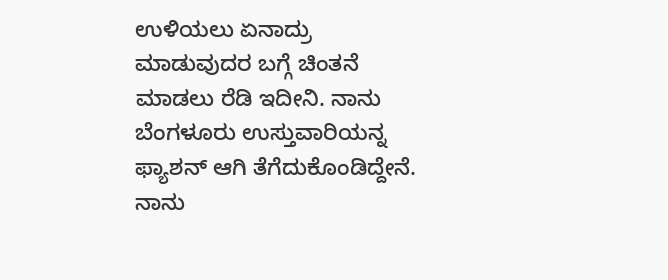ಉಳಿಯಲು ಏನಾದ್ರು ಮಾಡುವುದರ ಬಗ್ಗೆ ಚಿಂತನೆ ಮಾಡಲು ರೆಡಿ‌ ಇದೀನಿ. ನಾನು ಬೆಂಗಳೂರು ಉಸ್ತುವಾರಿಯನ್ನ‌ ಫ್ಯಾಶನ್ ಆಗಿ‌ ತೆಗೆದುಕೊಂಡಿದ್ದೇನೆ. ನಾನು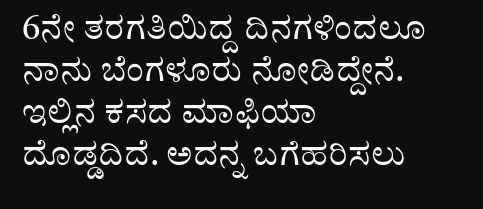6ನೇ ತರಗತಿಯಿದ್ದ ದಿನಗಳಿಂದಲೂ ನಾನು ಬೆಂಗಳೂರು ನೋಡಿದ್ದೇನೆ. ಇಲ್ಲಿನ‌ ಕಸದ ಮಾಫಿಯಾ ದೊಡ್ಡದಿದೆ. ಅದನ್ನ ಬಗೆಹರಿಸಲು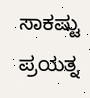ಸಾಕಷ್ಟು ಪ್ರಯತ್ನ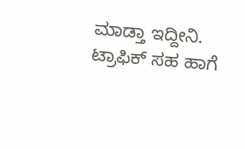ಮಾಡ್ತಾ ಇದ್ದೀನಿ. ಟ್ರಾಫಿಕ್‌ ಸಹ ಹಾಗೆ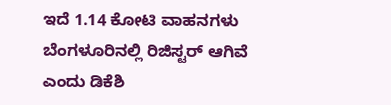ಇದೆ 1.14 ಕೋಟಿ ವಾಹನಗಳು ಬೆಂಗಳೂರಿನಲ್ಲಿ ರಿಜಿಸ್ಟರ್ ಆಗಿವೆ ಎಂದು ಡಿಕೆಶಿ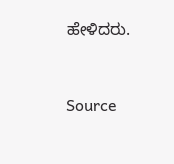ಹೇಳಿದರು.



Source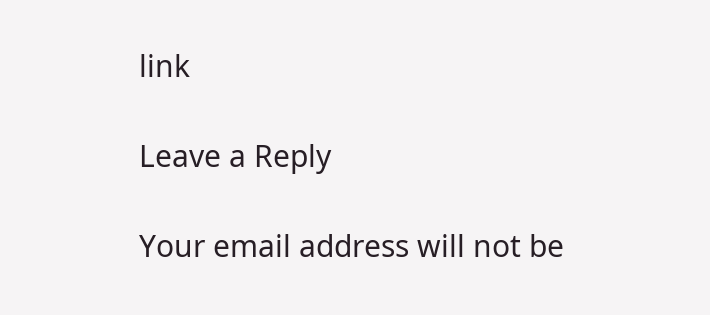link

Leave a Reply

Your email address will not be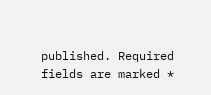published. Required fields are marked *